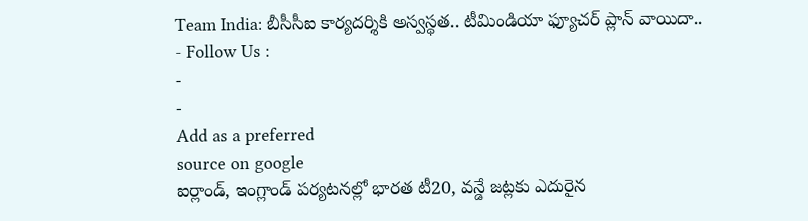Team India: బీసీసీఐ కార్యదర్శికి అస్వస్థత.. టీమిండియా ఫ్యూచర్ ప్లాన్ వాయిదా..
- Follow Us :
-
-
Add as a preferred
source on google
ఐర్లాండ్, ఇంగ్లాండ్ పర్యటనల్లో భారత టీ20, వన్డే జట్లకు ఎదురైన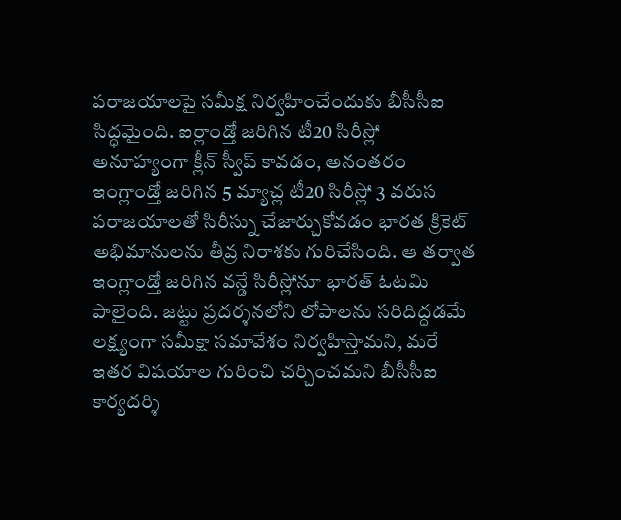పరాజయాలపై సమీక్ష నిర్వహించేందుకు బీసీసీఐ సిద్ధమైంది. ఐర్లాండ్తో జరిగిన టీ20 సిరీస్లో అనూహ్యంగా క్లీన్ స్వీప్ కావడం, అనంతరం ఇంగ్లాండ్తో జరిగిన 5 మ్యాచ్ల టీ20 సిరీస్లో 3 వరుస పరాజయాలతో సిరీస్ను చేజార్చుకోవడం భారత క్రికెట్ అభిమానులను తీవ్ర నిరాశకు గురిచేసింది. ఆ తర్వాత ఇంగ్లాండ్తో జరిగిన వన్డే సిరీస్లోనూ భారత్ ఓటమి పాలైంది. జట్టు ప్రదర్శనలోని లోపాలను సరిదిద్దడమే లక్ష్యంగా సమీక్షా సమావేశం నిర్వహిస్తామని, మరే ఇతర విషయాల గురించి చర్చించమని బీసీసీఐ కార్యదర్శి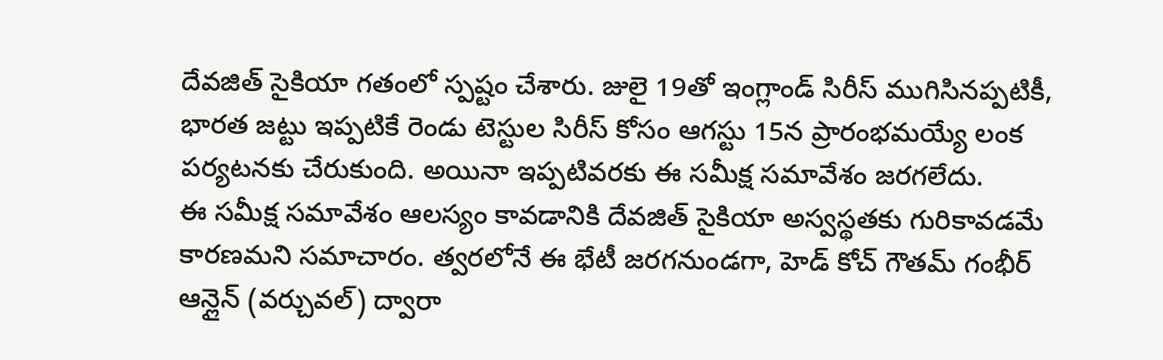దేవజిత్ సైకియా గతంలో స్పష్టం చేశారు. జులై 19తో ఇంగ్లాండ్ సిరీస్ ముగిసినప్పటికీ, భారత జట్టు ఇప్పటికే రెండు టెస్టుల సిరీస్ కోసం ఆగస్టు 15న ప్రారంభమయ్యే లంక పర్యటనకు చేరుకుంది. అయినా ఇప్పటివరకు ఈ సమీక్ష సమావేశం జరగలేదు.
ఈ సమీక్ష సమావేశం ఆలస్యం కావడానికి దేవజిత్ సైకియా అస్వస్థతకు గురికావడమే కారణమని సమాచారం. త్వరలోనే ఈ భేటీ జరగనుండగా, హెడ్ కోచ్ గౌతమ్ గంభీర్ ఆన్లైన్ (వర్చువల్) ద్వారా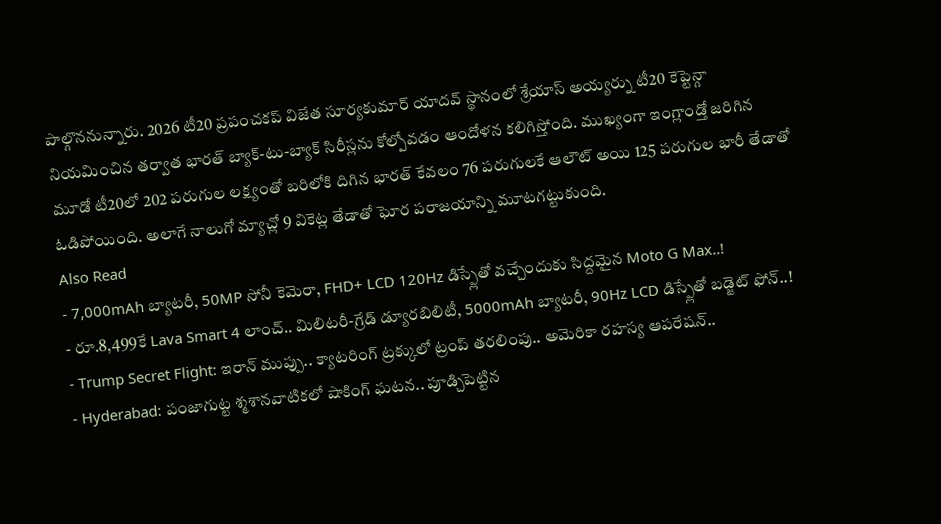పాల్గొననున్నారు. 2026 టీ20 ప్రపంచకప్ విజేత సూర్యకుమార్ యాదవ్ స్థానంలో శ్రేయాస్ అయ్యర్ను టీ20 కెప్టెన్గా నియమించిన తర్వాత భారత్ బ్యాక్-టు-బ్యాక్ సిరీస్లను కోల్పోవడం ఆందోళన కలిగిస్తోంది. ముఖ్యంగా ఇంగ్లాండ్తో జరిగిన మూడో టీ20లో 202 పరుగుల లక్ష్యంతో బరిలోకి దిగిన భారత్ కేవలం 76 పరుగులకే ఆలౌట్ అయి 125 పరుగుల భారీ తేడాతో ఓడిపోయింది. అలాగే నాలుగో మ్యాచ్లో 9 వికెట్ల తేడాతో ఘోర పరాజయాన్ని మూటగట్టుకుంది.
Also Read
- 7,000mAh బ్యాటరీ, 50MP సోనీ కెమెరా, FHD+ LCD 120Hz డిస్ప్లేతో వచ్చేందుకు సిద్దమైన Moto G Max..!
- రూ.8,499కే Lava Smart 4 లాంచ్.. మిలిటరీ-గ్రేడ్ డ్యూరబిలిటీ, 5000mAh బ్యాటరీ, 90Hz LCD డిస్ప్లేతో బడ్జెట్ ఫోన్..!
- Trump Secret Flight: ఇరాన్ ముప్పు.. క్యాటరింగ్ ట్రక్కులో ట్రంప్ తరలింపు.. అమెరికా రహస్య ఆపరేషన్..
- Hyderabad: పంజాగుట్ట శ్మశానవాటికలో షాకింగ్ ఘటన.. పూడ్చిపెట్టిన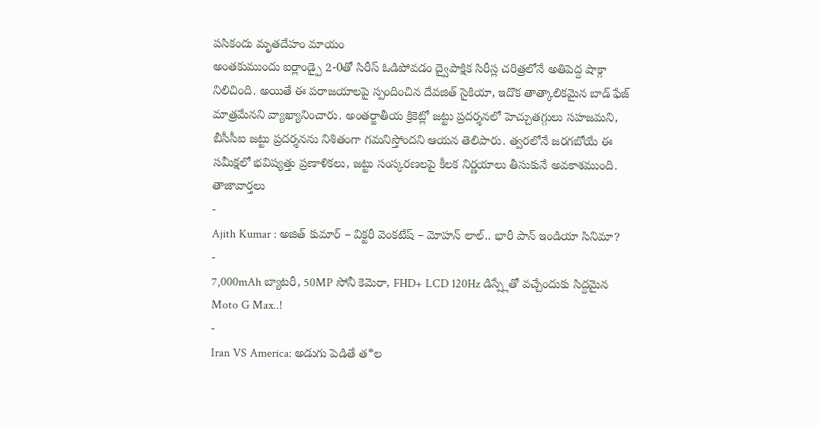పసికందు మృతదేహం మాయం
అంతకుముందు ఐర్లాండ్పై 2-0తో సిరీస్ ఓడిపోవడం ద్వైపాక్షిక సిరీస్ల చరిత్రలోనే అతిపెద్ద షాక్గా నిలిచింది. అయితే ఈ పరాజయాలపై స్పందించిన దేవజిత్ సైకియా, ఇదొక తాత్కాలికమైన బాడ్ ఫేజ్ మాత్రమేనని వ్యాఖ్యానించారు. అంతర్జాతీయ క్రికెట్లో జట్టు ప్రదర్శనలో హెచ్చుతగ్గులు సహజమని, బీసీసీఐ జట్టు ప్రదర్శనను నిశితంగా గమనిస్తోందని ఆయన తెలిపారు. త్వరలోనే జరగబోయే ఈ సమీక్షలో భవిష్యత్తు ప్రణాళికలు, జట్టు సంస్కరణలపై కీలక నిర్ణయాలు తీసుకునే అవకాశముంది.
తాజావార్తలు
-
Ajith Kumar : అజిత్ కుమార్ – విక్టరీ వెంకటేష్ – మోహన్ లాల్.. భారీ పాన్ ఇండియా సినిమా?
-
7,000mAh బ్యాటరీ, 50MP సోనీ కెమెరా, FHD+ LCD 120Hz డిస్ప్లేతో వచ్చేందుకు సిద్దమైన Moto G Max..!
-
Iran VS America: అడుగు పెడితే త*ల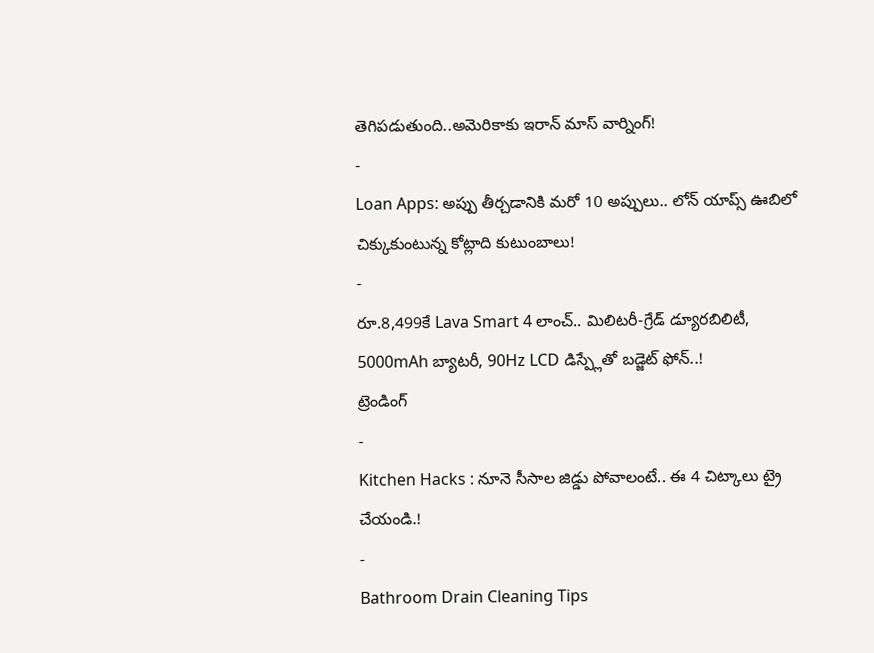తెగిపడుతుంది..అమెరికాకు ఇరాన్ మాస్ వార్నింగ్!
-
Loan Apps: అప్పు తీర్చడానికి మరో 10 అప్పులు.. లోన్ యాప్స్ ఊబిలో చిక్కుకుంటున్న కోట్లాది కుటుంబాలు!
-
రూ.8,499కే Lava Smart 4 లాంచ్.. మిలిటరీ-గ్రేడ్ డ్యూరబిలిటీ, 5000mAh బ్యాటరీ, 90Hz LCD డిస్ప్లేతో బడ్జెట్ ఫోన్..!
ట్రెండింగ్
-
Kitchen Hacks : నూనె సీసాల జిడ్డు పోవాలంటే.. ఈ 4 చిట్కాలు ట్రై చేయండి.!
-
Bathroom Drain Cleaning Tips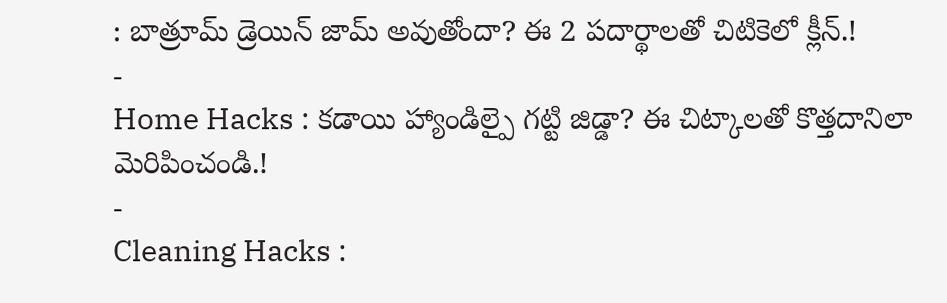: బాత్రూమ్ డ్రెయిన్ జామ్ అవుతోందా? ఈ 2 పదార్థాలతో చిటికెలో క్లీన్.!
-
Home Hacks : కడాయి హ్యాండిల్పై గట్టి జిడ్డా? ఈ చిట్కాలతో కొత్తదానిలా మెరిపించండి.!
-
Cleaning Hacks :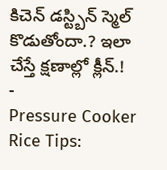కిచెన్ డస్ట్బిన్ స్మెల్ కొడుతోందా.? ఇలా చేస్తే క్షణాల్లో క్లీన్.!
-
Pressure Cooker Rice Tips: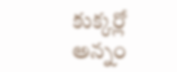కుక్కర్లో అన్నం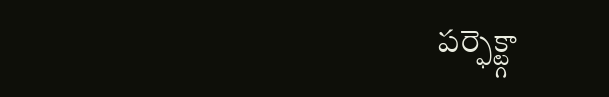పర్ఫెక్ట్గా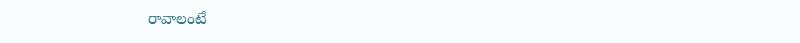రావాలంటే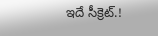ఇదే సీక్రెట్.!